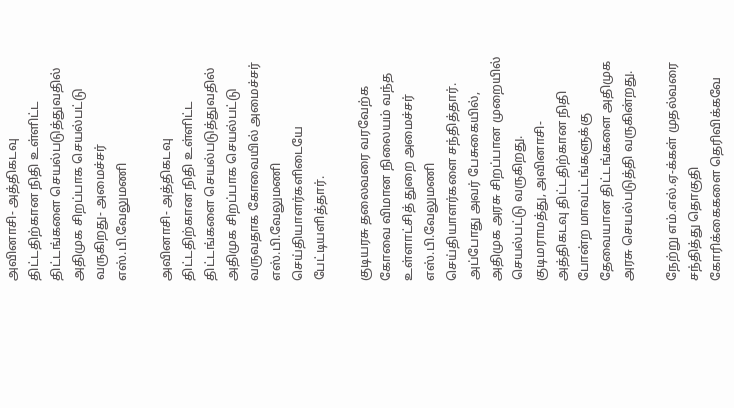அவினாசி- அத்திகடவு திட்டதிற்கான நிதி உள்ளிட்ட திட்டங்களை செயல்படுத்துவதில் அதிமுக சிறப்பாக செயல்பட்டு வருகிறது- அமைச்சர் எஸ்.பி.வேலுமணி

அவினாசி- அத்திகடவு திட்டதிற்கான நிதி உள்ளிட்ட திட்டங்களை செயல்படுத்துவதில் அதிமுக சிறப்பாக செயல்பட்டு வருவதாக கோவையில் அமைச்சர் எஸ்.பி.வேலுமணி செய்தியாளர்களிடையே பேட்டியளித்தார்.

குடியரசு தலைவரை வரவேற்க கோவை விமான நிலையம் வந்த உள்ளாட்சித் துறை அமைச்சர் எஸ்.பி.வேலுமணி செய்தியாளர்களை சந்தித்தார். அப்போது அவர் பேசுகையில், அதிமுக அரசு சிறப்பான முறையில் செயல்பட்டு வருகிறது. குடிமராமத்து, அவினாசி- அத்திகடவு திட்டதிற்கான நிதி போன்ற மாவட்டங்களுக்கு தேவையான திட்டங்களை அதிமுக அரசு செயல்படுத்தி வருகின்றது.

நேற்று எம்.எல்.ஏ-க்கள் முதல்வரை சந்தித்து தொகுதி கோரிக்கைகளை தெரிவிக்கவே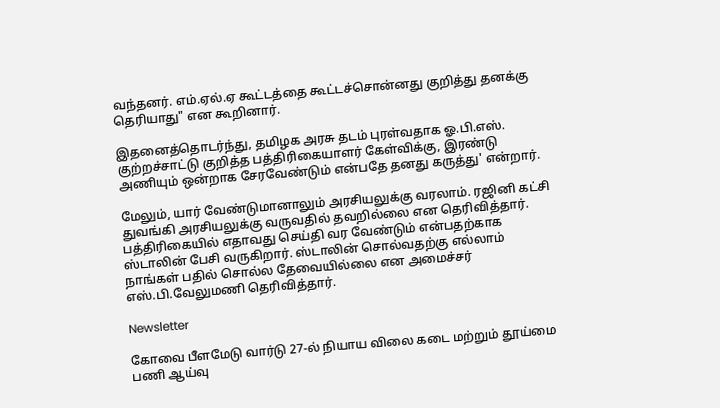வந்தனர். எம்.ஏல்.ஏ கூட்டத்தை கூட்டச்சொன்னது குறித்து தனக்கு தெரியாது" என கூறினார்.

இதனைத்தொடர்ந்து, தமிழக அரசு தடம் புரள்வதாக ஓ.பி.எஸ். குற்றச்சாட்டு குறித்த பத்திரிகையாளர் கேள்விக்கு, இரண்டு அணியும் ஒன்றாக சேரவேண்டும் என்பதே தனது கருத்து' என்றார்.

மேலும், யார் வேண்டுமானாலும் அரசியலுக்கு வரலாம். ரஜினி கட்சி துவங்கி அரசியலுக்கு வருவதில் தவறில்லை என தெரிவித்தார். பத்திரிகையில் எதாவது செய்தி வர வேண்டும் என்பதற்காக ஸ்டாலின் பேசி வருகிறார். ஸ்டாலின் சொல்வதற்கு எல்லாம் நாங்கள் பதில் சொல்ல தேவையில்லை என அமைச்சர் எஸ்.பி.வேலுமணி தெரிவித்தார்.

Newsletter

கோவை பீளமேடு வார்டு 27-ல் நியாய விலை கடை மற்றும் தூய்மை பணி ஆய்வு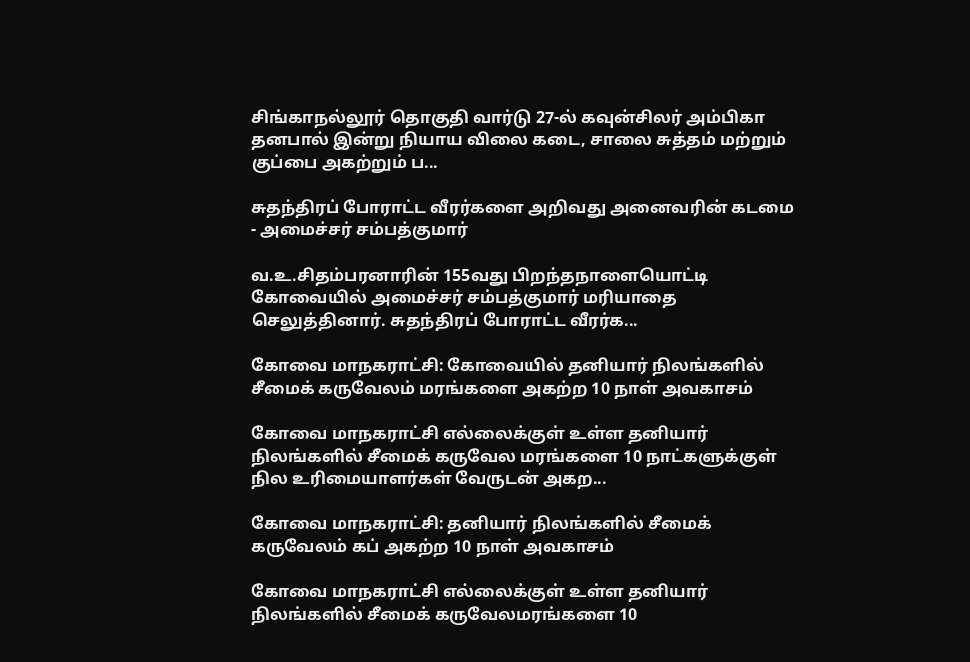சிங்காநல்லூர் தொகுதி வார்டு 27-ல் கவுன்சிலர் அம்பிகா தனபால் இன்று நியாய விலை கடை, சாலை சுத்தம் மற்றும் குப்பை அகற்றும் ப...

சுதந்திரப் போராட்ட வீரர்களை அறிவது அனைவரின் கடமை - அமைச்சர் சம்பத்குமார்

வ.உ.சிதம்பரனாரின் 155வது பிறந்தநாளையொட்டி கோவையில் அமைச்சர் சம்பத்குமார் மரியாதை செலுத்தினார். சுதந்திரப் போராட்ட வீரர்க...

கோவை மாநகராட்சி: கோவையில் தனியார் நிலங்களில் சீமைக் கருவேலம் மரங்களை அகற்ற 10 நாள் அவகாசம்

கோவை மாநகராட்சி எல்லைக்குள் உள்ள தனியார் நிலங்களில் சீமைக் கருவேல மரங்களை 10 நாட்களுக்குள் நில உரிமையாளர்கள் வேருடன் அகற...

கோவை மாநகராட்சி: தனியார் நிலங்களில் சீமைக் கருவேலம் கப் அகற்ற 10 நாள் அவகாசம்

கோவை மாநகராட்சி எல்லைக்குள் உள்ள தனியார் நிலங்களில் சீமைக் கருவேலமரங்களை 10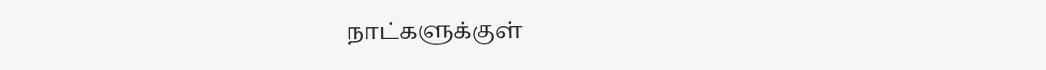நாட்களுக்குள்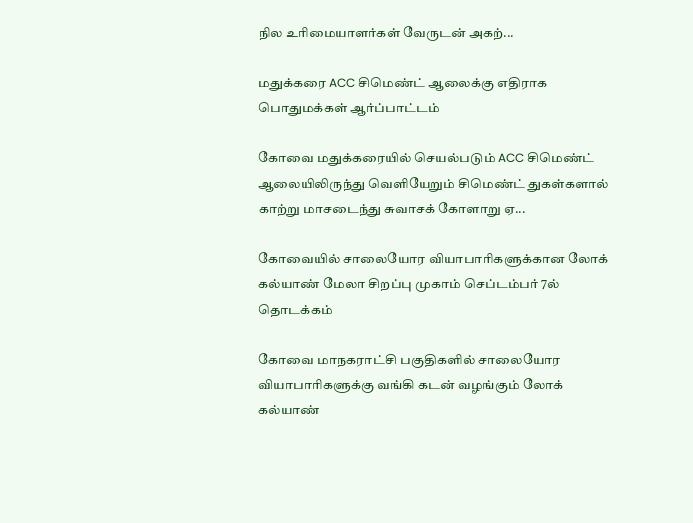நில உரிமையாளர்கள் வேருடன் அகற்...

மதுக்கரை ACC சிமெண்ட் ஆலைக்கு எதிராக பொதுமக்கள் ஆர்ப்பாட்டம்

கோவை மதுக்கரையில் செயல்படும் ACC சிமெண்ட் ஆலையிலிருந்து வெளியேறும் சிமெண்ட் துகள்களால் காற்று மாசடைந்து சுவாசக் கோளாறு ஏ...

கோவையில் சாலையோர வியாபாரிகளுக்கான லோக் கல்யாண் மேலா சிறப்பு முகாம் செப்டம்பர் 7ல் தொடக்கம்

கோவை மாநகராட்சி பகுதிகளில் சாலையோர வியாபாரிகளுக்கு வங்கி கடன் வழங்கும் லோக் கல்யாண்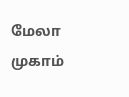மேலா முகாம்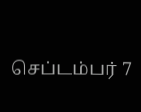செப்டம்பர் 7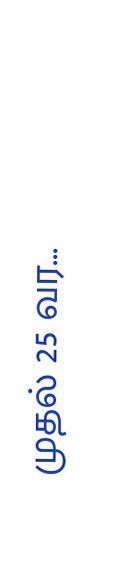முதல் 25 வர...